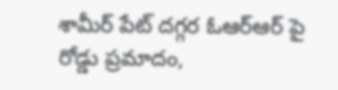శామీర్ పేట్ దగ్గర ఓఆర్ఆర్ పై రోడ్డు ప్రమాదం,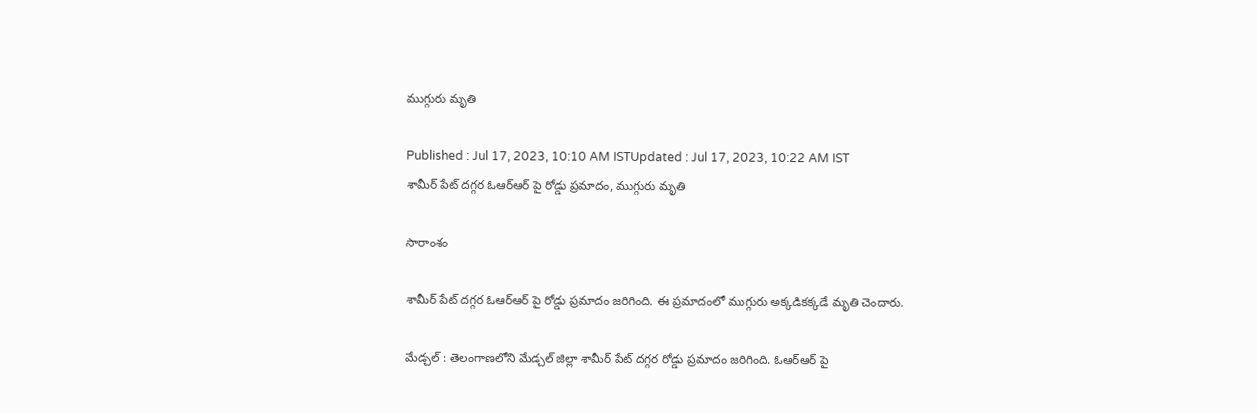ముగ్గురు మృతి

Published : Jul 17, 2023, 10:10 AM ISTUpdated : Jul 17, 2023, 10:22 AM IST
శామీర్ పేట్ దగ్గర ఓఆర్ఆర్ పై రోడ్డు ప్రమాదం, ముగ్గురు మృతి

సారాంశం

శామీర్ పేట్ దగ్గర ఓఆర్ఆర్ పై రోడ్డు ప్రమాదం జరిగింది. ఈ ప్రమాదంలో ముగ్గురు అక్కడికక్కడే మృతి చెందారు.

మేడ్చల్ : తెలంగాణలోని మేడ్చల్ జిల్లా శామీర్ పేట్ దగ్గర రోడ్డు ప్రమాదం జరిగింది. ఓఆర్ఆర్ పై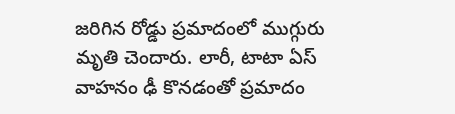జరిగిన రోడ్డు ప్రమాదంలో ముగ్గురు మృతి చెందారు. లారీ, టాటా ఏస్ వాహనం ఢీ కొనడంతో ప్రమాదం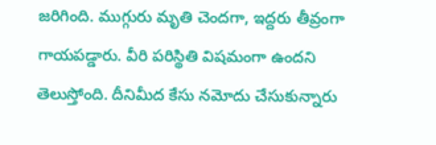జరిగింది. ముగ్గురు మృతి చెందగా, ఇద్దరు తీవ్రంగా గాయపడ్డారు. వీరి పరిస్థితి విషమంగా ఉందని తెలుస్తోంది. దీనిమీద కేసు నమోదు చేసుకున్నారు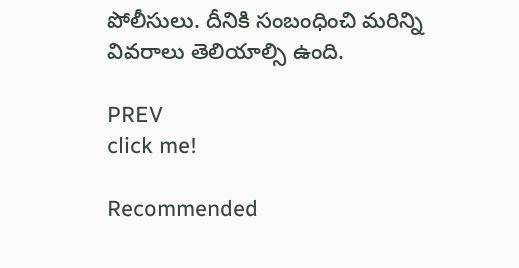పోలీసులు. దీనికి సంబంధించి మరిన్ని వివరాలు తెలియాల్సి ఉంది.

PREV
click me!

Recommended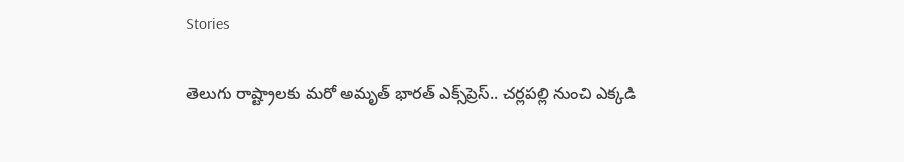Stories

తెలుగు రాష్ట్రాలకు మరో అమృత్ భారత్ ఎక్స్‌ప్రెస్.. చర్లపల్లి నుంచి ఎక్కడి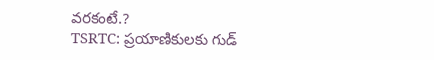వరకంటే.?
TSRTC: ప్ర‌యాణికుల‌కు గుడ్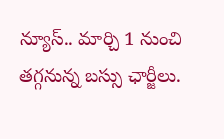న్యూస్‌.. మార్చి 1 నుంచి త‌గ్గ‌నున్న బ‌స్సు ఛార్జీలు.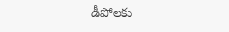డీపోల‌కు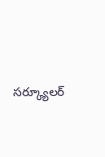స‌ర్క్యూల‌ర్